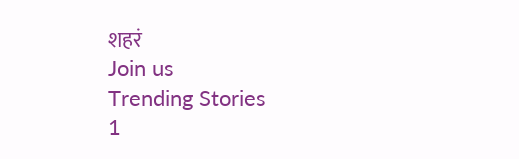शहरं
Join us
Trending Stories
1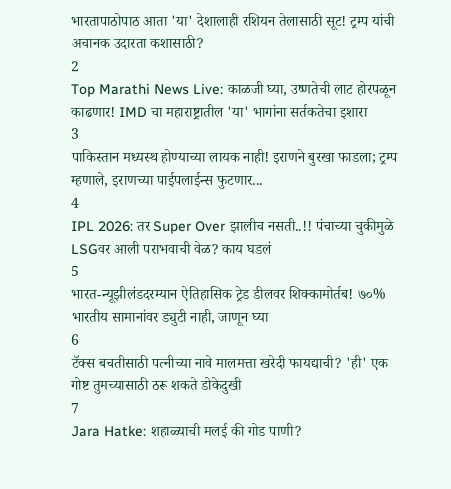भारतापाठोपाठ आता 'या' देशालाही रशियन तेलासाठी सूट! ट्रम्प यांची अचानक उदारता कशासाठी?
2
Top Marathi News Live: काळजी घ्या, उष्णतेची लाट होरपळून काढणार! IMD चा महाराष्ट्रातील 'या' भागांना सर्तकतेचा इशारा
3
पाकिस्तान मध्यस्थ होण्याच्या लायक नाही! इराणने बुरखा फाडला; ट्रम्प म्हणाले, इराणच्या पाईपलाईन्स फुटणार...
4
IPL 2026: तर Super Over झालीच नसती..!! पंचाच्या चुकीमुळे LSGवर आली पराभवाची वेळ? काय घडलं
5
भारत-न्यूझीलंडदरम्यान ऐतिहासिक ट्रेड डीलवर शिक्कामोर्तब! ७०% भारतीय सामानांवर ड्युटी नाही, जाणून घ्या
6
टॅक्स बचतीसाठी पत्नीच्या नावे मालमत्ता खरेदी फायद्याची? 'ही' एक गोष्ट तुमच्यासाठी ठरू शकते डोकेदुखी
7
Jara Hatke: शहाळ्याची मलई की गोड पाणी?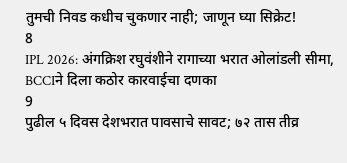तुमची निवड कधीच चुकणार नाही; जाणून घ्या सिक्रेट!
8
IPL 2026: अंगक्रिश रघुवंशीने रागाच्या भरात ओलांडली सीमा, BCCIने दिला कठोर कारवाईचा दणका
9
पुढील ५ दिवस देशभरात पावसाचे सावट; ७२ तास तीव्र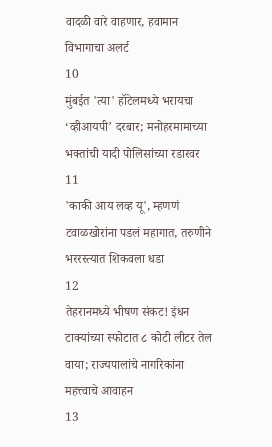वादळी वारे वाहणार, हवामान विभागाचा अलर्ट
10
मुंबईत 'त्या' हॉटेलमध्ये भरायचा ‘व्हीआयपी’ दरबार; मनोहरमामाच्या भक्तांची यादी पोलिसांच्या रडारवर
11
'काकी आय लव्ह यू', म्हणणं टवाळखोरांना पडलं महागात, तरुणीने भररस्त्यात शिकवला धडा
12
तेहरानमध्ये भीषण संकट! इंधन टाक्यांच्या स्फोटात ८ कोटी लीटर तेल वाया; राज्यपालांचे नागरिकांना महत्त्वाचे आवाहन
13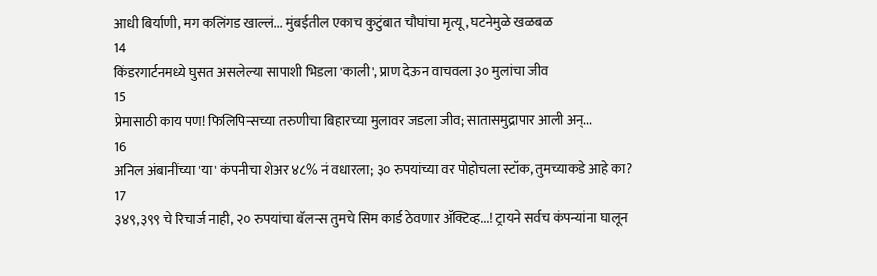आधी बिर्याणी, मग कलिंगड खाल्लं... मुंबईतील एकाच कुटुंबात चौघांचा मृत्यू, घटनेमुळे खळबळ
14
किंडरगार्टनमध्ये घुसत असलेल्या सापाशी भिडला 'काली', प्राण देऊन वाचवला ३० मुलांचा जीव
15
प्रेमासाठी काय पण! फिलिपिन्सच्या तरुणीचा बिहारच्या मुलावर जडला जीव; सातासमुद्रापार आली अन्...
16
अनिल अंबानींच्या 'या' कंपनीचा शेअर ४८% नं वधारला; ३० रुपयांच्या वर पोहोचला स्टॉक, तुमच्याकडे आहे का?
17
३४९,३९९ चे रिचार्ज नाही, २० रुपयांचा बॅलन्स तुमचे सिम कार्ड ठेवणार ॲक्टिव्ह...! ट्रायने सर्वच कंपन्यांना घालून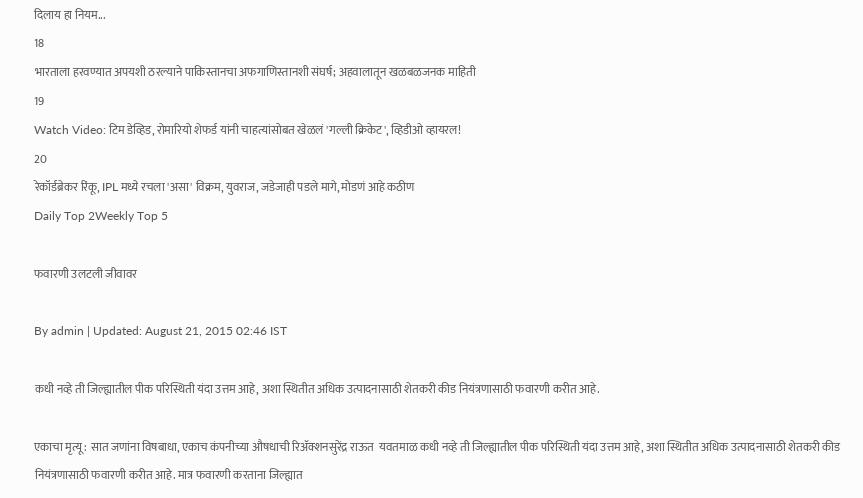दिलाय हा नियम...
18
भारताला हरवण्यात अपयशी ठरल्याने पाकिस्तानचा अफगाणिस्तानशी संघर्ष; अहवालातून खळबळजनक माहिती
19
Watch Video: टिम डेव्हिड, रोमारियो शेफर्ड यांनी चाहत्यांसोबत खेळलं 'गल्ली क्रिकेट', व्हिडीओ व्हायरल!
20
रेकॉर्डब्रेकर रिंकू, IPL मध्ये रचला 'असा' विक्रम, युवराज, जडेजाही पडले मागे, मोडणं आहे कठीण
Daily Top 2Weekly Top 5

फवारणी उलटली जीवावर

By admin | Updated: August 21, 2015 02:46 IST

कधी नव्हे ती जिल्ह्यातील पीक परिस्थिती यंदा उत्तम आहे, अशा स्थितीत अधिक उत्पादनासाठी शेतकरी कीड नियंत्रणासाठी फवारणी करीत आहे.

एकाचा मृत्यू : सात जणांना विषबाधा, एकाच कंपनीच्या औषधाची रिअ‍ॅक्शनसुरेंद्र राऊत  यवतमाळ कधी नव्हे ती जिल्ह्यातील पीक परिस्थिती यंदा उत्तम आहे, अशा स्थितीत अधिक उत्पादनासाठी शेतकरी कीड नियंत्रणासाठी फवारणी करीत आहे. मात्र फवारणी करताना जिल्ह्यात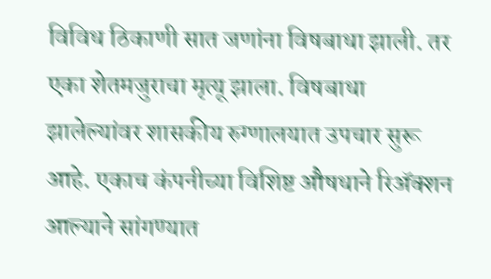विविध ठिकाणी सात जणांना विषबाधा झाली. तर एका शेतमजुराचा मृत्यू झाला. विषबाधा झालेल्यांवर शासकीय रुग्णालयात उपचार सुरू आहे. एकाच कंपनीच्या विशिष्ट औषधाने रिअ‍ॅक्शन आल्याने सांगण्यात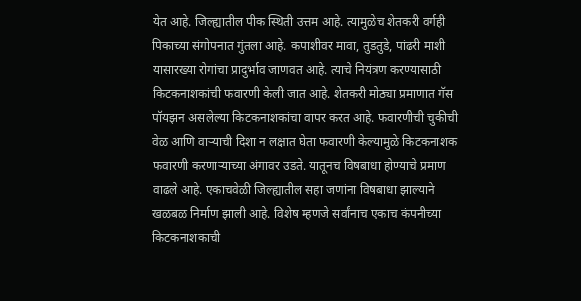येत आहे. जिल्ह्यातील पीक स्थिती उत्तम आहे. त्यामुळेच शेतकरी वर्गही पिकाच्या संगोपनात गुंतला आहे. कपाशीवर मावा, तुडतुडे, पांढरी माशी यासारख्या रोगांचा प्रादुर्भाव जाणवत आहे. त्याचे नियंत्रण करण्यासाठी किटकनाशकांची फवारणी केली जात आहे. शेतकरी मोठ्या प्रमाणात गॅस पॉयझन असलेल्या किटकनाशकांचा वापर करत आहे. फवारणीची चुकीची वेळ आणि वाऱ्याची दिशा न लक्षात घेता फवारणी केल्यामुळे किटकनाशक फवारणी करणाऱ्याच्या अंगावर उडते. यातूनच विषबाधा होण्याचे प्रमाण वाढले आहे. एकाचवेळी जिल्ह्यातील सहा जणांना विषबाधा झाल्याने खळबळ निर्माण झाली आहे. विशेष म्हणजे सर्वांनाच एकाच कंपनीच्या किटकनाशकाची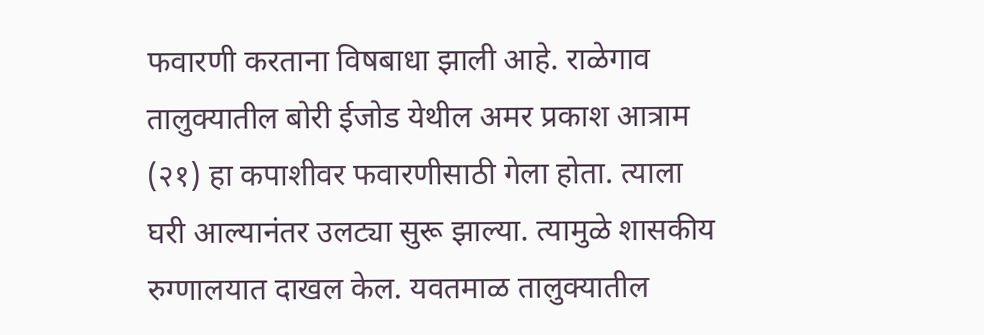फवारणी करताना विषबाधा झाली आहे. राळेगाव तालुक्यातील बोरी ईजोड येथील अमर प्रकाश आत्राम (२१) हा कपाशीवर फवारणीसाठी गेला होता. त्याला घरी आल्यानंतर उलट्या सुरू झाल्या. त्यामुळे शासकीय रुग्णालयात दाखल केल. यवतमाळ तालुक्यातील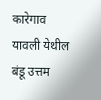कारेगाव यावली येथील बंडू उत्तम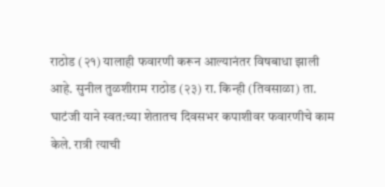राठोड (२१) यालाही फवारणी करून आल्यानंतर विषबाधा झाली आहे. सुनील तुळशीराम राठोड (२३) रा. किन्ही (तिवसाळा) ता. घाटंजी याने स्वत:च्या शेतातच दिवसभर कपाशीवर फवारणीचे काम केले. रात्री त्याची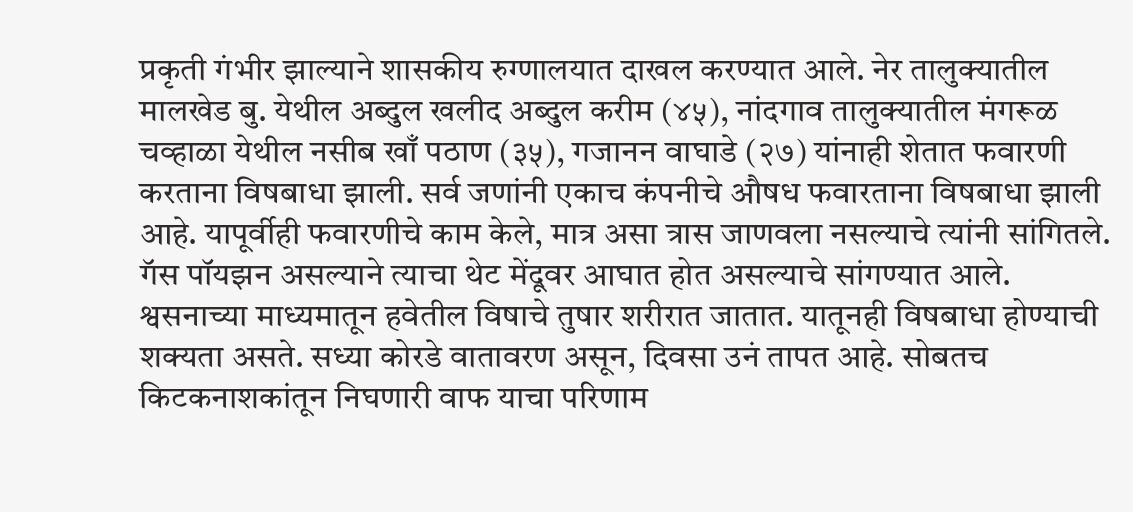प्रकृती गंभीर झाल्याने शासकीय रुग्णालयात दाखल करण्यात आले. नेर तालुक्यातील मालखेड बु. येथील अब्दुल खलीद अब्दुल करीम (४५), नांदगाव तालुक्यातील मंगरूळ चव्हाळा येथील नसीब खाँ पठाण (३५), गजानन वाघाडे (२७) यांनाही शेतात फवारणी करताना विषबाधा झाली. सर्व जणांनी एकाच कंपनीचे औषध फवारताना विषबाधा झाली आहे. यापूर्वीही फवारणीचे काम केले, मात्र असा त्रास जाणवला नसल्याचे त्यांनी सांगितले. गॅस पॉयझन असल्याने त्याचा थेट मेंदूवर आघात होत असल्याचे सांगण्यात आले. श्वसनाच्या माध्यमातून हवेतील विषाचे तुषार शरीरात जातात. यातूनही विषबाधा होण्याची शक्यता असते. सध्या कोरडे वातावरण असून, दिवसा उनं तापत आहे. सोबतच किटकनाशकांतून निघणारी वाफ याचा परिणाम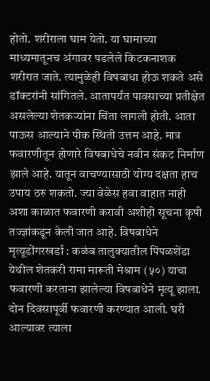होतो. शरीराला घाम येतो. या घामाच्या माध्यमातूनच अंगावर पडलेले किटकनाशक शरीरात जाते. त्यामुळेही विषबाधा होऊ शकते असे डॉक्टरांनी सांगितले. आतापर्यंत पावसाच्या प्रतीक्षेत असलेल्या शेतकऱ्यांना चिंता लागली होती. आता पाऊस आल्याने पीक स्थिती उत्तम आहे. मात्र फवारणीतून होणारे विषबाधेचे नवीन संकट निर्माण झाले आहे. यातून वाचण्यासाठी योग्य दक्षता हाच उपाय ठरु शकतो. ज्या वेळेस हवा वाहात नाही अशा काळात फवारणी करावी अशीही सूचना कृषी तज्ज्ञांकडून केली जात आहे. विषबाधेने मृत्यूडोंगरखर्डा : कळंब तालुक्यातील पिंपळशेंडा येथील शेतकरी रामा मारूती मेश्राम (५०) याचा फवारणी करताना झालेल्या विषबाधेने मृत्यू झाला. दोन दिवसापूर्वी फवारणी करण्यात आली. घरी आल्यावर त्याला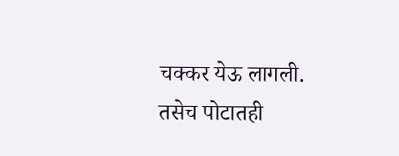चक्कर येऊ लागली. तसेच पोटातही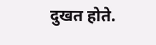दुखत होते.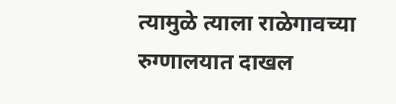त्यामुळे त्याला राळेगावच्या रुग्णालयात दाखल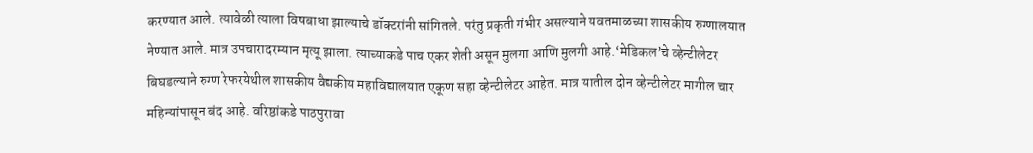करण्यात आले. त्यावेळी त्याला विषबाधा झाल्याचे डॉक्टरांनी सांगितले. परंतु प्रकृती गंभीर असल्याने यवतमाळच्या शासकीय रुग्णालयात नेण्यात आले. मात्र उपचारादरम्यान मृत्यू झाला. त्याच्याकडे पाच एकर शेती असून मुलगा आणि मुलगी आहे.‘मेडिकल’चे व्हेन्टीलेटर बिघडल्याने रुग्ण रेफरयेथील शासकीय वैद्यकीय महाविद्यालयात एकूण सहा व्हेन्टीलेटर आहेत. मात्र यातील दोन व्हेन्टीलेटर मागील चार महिन्यांपासून बंद आहे. वरिष्ठांकडे पाठपुरावा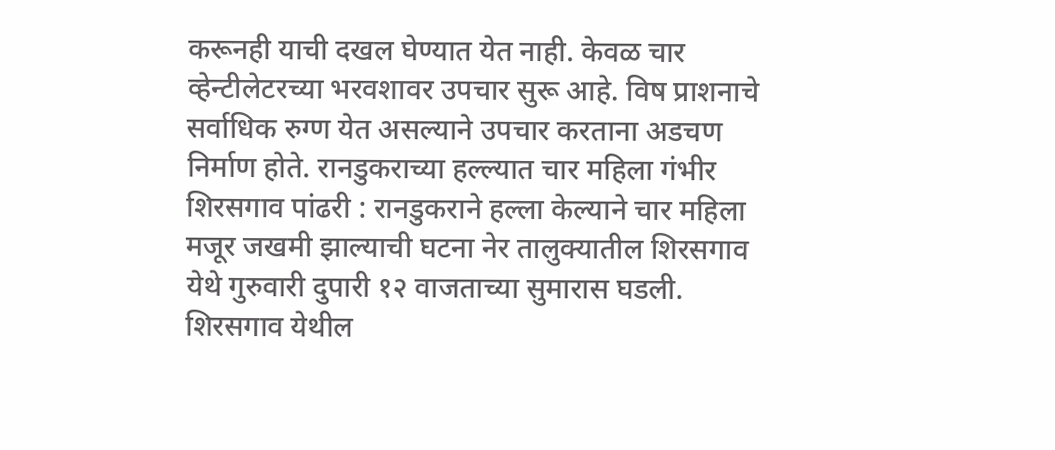करूनही याची दखल घेण्यात येत नाही. केवळ चार व्हेन्टीलेटरच्या भरवशावर उपचार सुरू आहे. विष प्राशनाचे सर्वाधिक रुग्ण येत असल्याने उपचार करताना अडचण निर्माण होते. रानडुकराच्या हल्ल्यात चार महिला गंभीर शिरसगाव पांढरी : रानडुकराने हल्ला केल्याने चार महिला मजूर जखमी झाल्याची घटना नेर तालुक्यातील शिरसगाव येथे गुरुवारी दुपारी १२ वाजताच्या सुमारास घडली. शिरसगाव येथील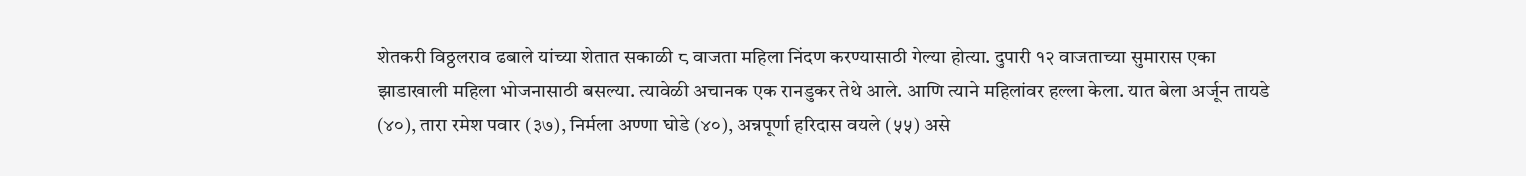शेतकरी विठ्ठलराव ढबाले यांच्या शेतात सकाळी ८ वाजता महिला निंदण करण्यासाठी गेल्या होत्या. दुपारी १२ वाजताच्या सुमारास एका झाडाखाली महिला भोजनासाठी बसल्या. त्यावेळी अचानक एक रानडुकर तेथे आले. आणि त्याने महिलांवर हल्ला केला. यात बेला अर्जून तायडे (४०), तारा रमेश पवार (३७), निर्मला अण्णा घोडे (४०), अन्नपूर्णा हरिदास वयले (५५) असे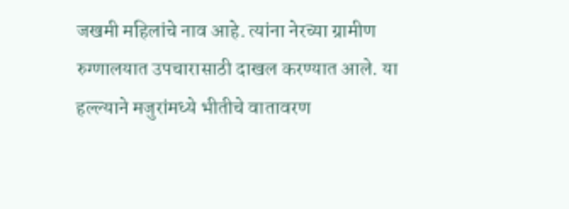जखमी महिलांचे नाव आहे. त्यांना नेरच्या ग्रामीण रुग्णालयात उपचारासाठी दाखल करण्यात आले. या हल्ल्याने मजुरांमध्ये भीतीचे वातावरण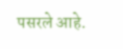पसरले आहे.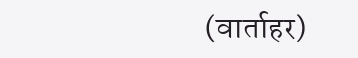(वार्ताहर)